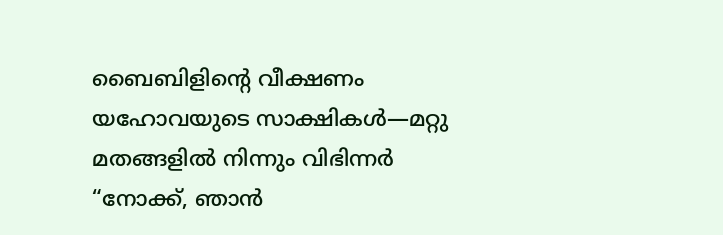ബൈബിളിന്റെ വീക്ഷണം
യഹോവയുടെ സാക്ഷികൾ—മറ്റു മതങ്ങളിൽ നിന്നും വിഭിന്നർ
“നോക്ക്, ഞാൻ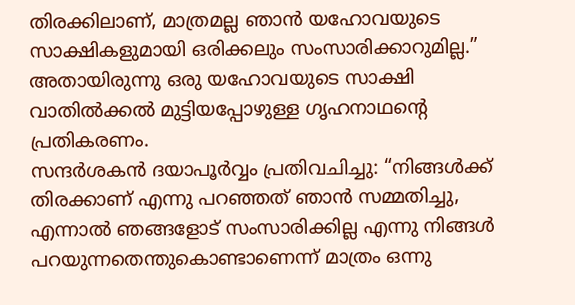തിരക്കിലാണ്, മാത്രമല്ല ഞാൻ യഹോവയുടെ സാക്ഷികളുമായി ഒരിക്കലും സംസാരിക്കാറുമില്ല.” അതായിരുന്നു ഒരു യഹോവയുടെ സാക്ഷി വാതിൽക്കൽ മുട്ടിയപ്പോഴുള്ള ഗൃഹനാഥന്റെ പ്രതികരണം.
സന്ദർശകൻ ദയാപൂർവ്വം പ്രതിവചിച്ചു: “നിങ്ങൾക്ക് തിരക്കാണ് എന്നു പറഞ്ഞത് ഞാൻ സമ്മതിച്ചു, എന്നാൽ ഞങ്ങളോട് സംസാരിക്കില്ല എന്നു നിങ്ങൾ പറയുന്നതെന്തുകൊണ്ടാണെന്ന് മാത്രം ഒന്നു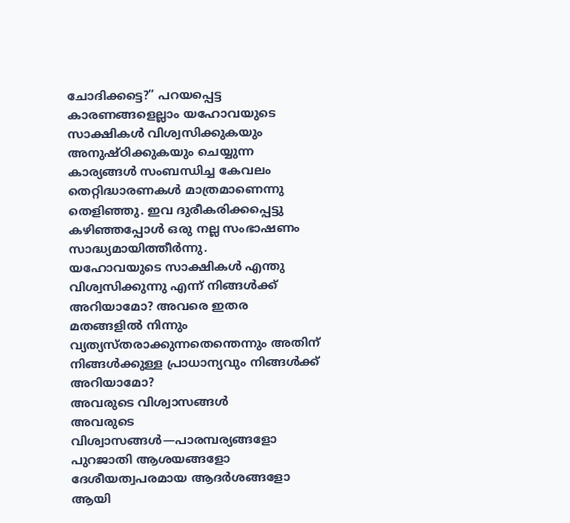ചോദിക്കട്ടെ?” പറയപ്പെട്ട കാരണങ്ങളെല്ലാം യഹോവയുടെ സാക്ഷികൾ വിശ്വസിക്കുകയും അനുഷ്ഠിക്കുകയും ചെയ്യുന്ന കാര്യങ്ങൾ സംബന്ധിച്ച കേവലം തെറ്റിദ്ധാരണകൾ മാത്രമാണെന്നു തെളിഞ്ഞു. ഇവ ദുരീകരിക്കപ്പെട്ടു കഴിഞ്ഞപ്പോൾ ഒരു നല്ല സംഭാഷണം സാദ്ധ്യമായിത്തീർന്നു.
യഹോവയുടെ സാക്ഷികൾ എന്തു വിശ്വസിക്കുന്നു എന്ന് നിങ്ങൾക്ക് അറിയാമോ? അവരെ ഇതര മതങ്ങളിൽ നിന്നും വ്യത്യസ്തരാക്കുന്നതെന്തെന്നും അതിന് നിങ്ങൾക്കുള്ള പ്രാധാന്യവും നിങ്ങൾക്ക് അറിയാമോ?
അവരുടെ വിശ്വാസങ്ങൾ
അവരുടെ വിശ്വാസങ്ങൾ—പാരമ്പര്യങ്ങളോ പുറജാതി ആശയങ്ങളോ ദേശീയത്വപരമായ ആദർശങ്ങളോ ആയി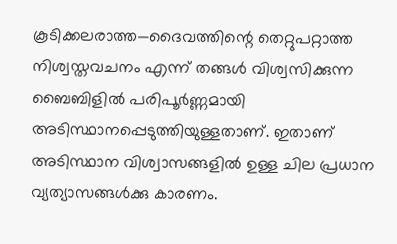കൂടിക്കലരാത്ത—ദൈവത്തിന്റെ തെറ്റുപറ്റാത്ത നിശ്വസ്തവചനം എന്ന് തങ്ങൾ വിശ്വസിക്കുന്ന ബൈബിളിൽ പരിപൂർണ്ണമായി അടിസ്ഥാനപ്പെടുത്തിയുള്ളതാണ്. ഇതാണ് അടിസ്ഥാന വിശ്വാസങ്ങളിൽ ഉള്ള ചില പ്രധാന വ്യത്യാസങ്ങൾക്കു കാരണം.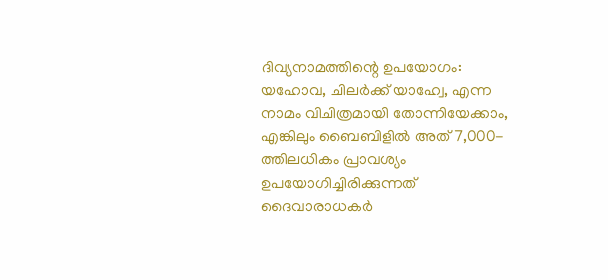ദിവ്യനാമത്തിന്റെ ഉപയോഗം: യഹോവ, ചിലർക്ക് യാഹ്വേ, എന്ന നാമം വിചിത്രമായി തോന്നിയേക്കാം, എങ്കിലും ബൈബിളിൽ അത് 7,000-ത്തിലധികം പ്രാവശ്യം ഉപയോഗിച്ചിരിക്കുന്നത് ദൈവാരാധകർ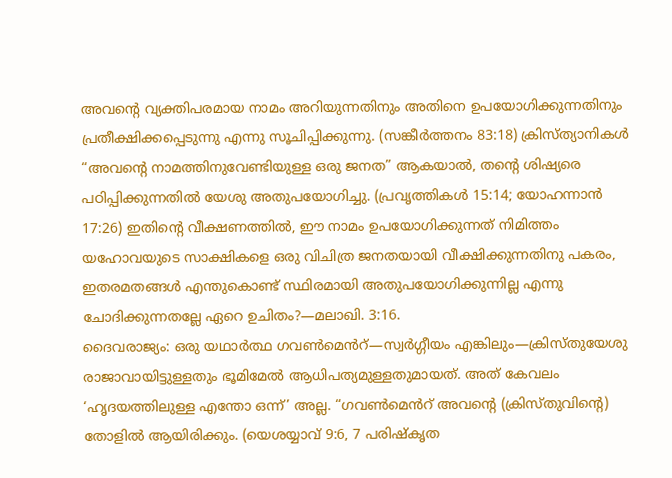അവന്റെ വ്യക്തിപരമായ നാമം അറിയുന്നതിനും അതിനെ ഉപയോഗിക്കുന്നതിനും പ്രതീക്ഷിക്കപ്പെടുന്നു എന്നു സൂചിപ്പിക്കുന്നു. (സങ്കീർത്തനം 83:18) ക്രിസ്ത്യാനികൾ “അവന്റെ നാമത്തിനുവേണ്ടിയുള്ള ഒരു ജനത” ആകയാൽ, തന്റെ ശിഷ്യരെ പഠിപ്പിക്കുന്നതിൽ യേശു അതുപയോഗിച്ചു. (പ്രവൃത്തികൾ 15:14; യോഹന്നാൻ 17:26) ഇതിന്റെ വീക്ഷണത്തിൽ, ഈ നാമം ഉപയോഗിക്കുന്നത് നിമിത്തം യഹോവയുടെ സാക്ഷികളെ ഒരു വിചിത്ര ജനതയായി വീക്ഷിക്കുന്നതിനു പകരം, ഇതരമതങ്ങൾ എന്തുകൊണ്ട് സ്ഥിരമായി അതുപയോഗിക്കുന്നില്ല എന്നു ചോദിക്കുന്നതല്ലേ ഏറെ ഉചിതം?—മലാഖി. 3:16.
ദൈവരാജ്യം: ഒരു യഥാർത്ഥ ഗവൺമെൻറ്—സ്വർഗ്ഗീയം എങ്കിലും—ക്രിസ്തുയേശു രാജാവായിട്ടുള്ളതും ഭൂമിമേൽ ആധിപത്യമുള്ളതുമായത്. അത് കേവലം ‘ഹൃദയത്തിലുള്ള എന്തോ ഒന്ന്’ അല്ല. “ഗവൺമെൻറ് അവന്റെ (ക്രിസ്തുവിന്റെ) തോളിൽ ആയിരിക്കും. (യെശയ്യാവ് 9:6, 7 പരിഷ്കൃത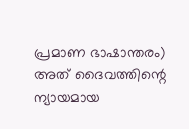പ്രമാണ ഭാഷാന്തരം) അത് ദൈവത്തിന്റെ ന്യായമായ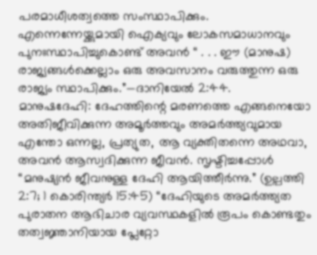പരമാധീശത്വത്തെ സംസ്ഥാപിക്കും. എന്നെന്നേയ്ക്കുമായി ഐക്യവും ലോകസമാധാനവും പുനഃസ്ഥാപിച്ചുകൊണ്ട് അവൻ “ . . . ഈ (മാനുഷ) രാജ്യങ്ങൾക്കെല്ലാം ഒരു അവസാനം വരുത്തുന്ന ഒരു രാജ്യം സ്ഥാപിക്കും.”—ദാനിയേൽ 2:44.
മാനുഷദേഹി: ദേഹത്തിന്റെ മരണത്തെ എങ്ങനെയോ അതിജീവിക്കുന്ന അമൂർത്തവും അമർത്ത്യവുമായ എന്തോ ഒന്നല്ല, പ്രത്യുത, ആ വ്യക്തിതന്നെ അഥവാ, അവൻ ആസ്വദിക്കുന്ന ജീവൻ. സൃഷ്ടിച്ചപ്പോൾ “മനുഷ്യൻ ജീവനുള്ള ദേഹി ആയിത്തീർന്നു.” (ഉല്പത്തി 2:7; 1 കൊരിന്ത്യർ 15:45) “ദേഹിയുടെ അമർത്ത്യത പുരാതന ആഭിചാര വ്യവസ്ഥകളിൽ രൂപം കൊണ്ടതും തത്വജ്ഞാനിയായ പ്ലേറ്റോ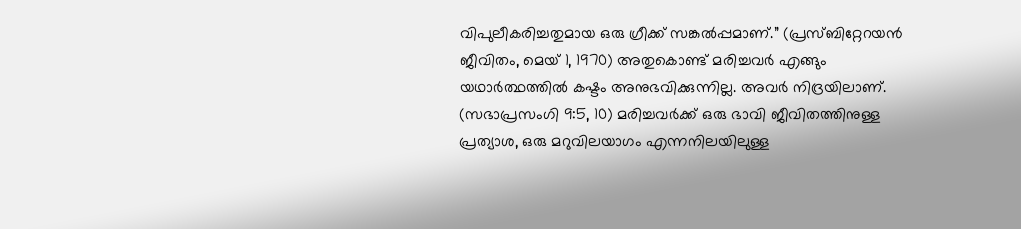വിപുലീകരിച്ചതുമായ ഒരു ഗ്രീക്ക് സങ്കൽപ്പമാണ്.” (പ്രസ്ബിറ്റേറയൻ ജീവിതം, മെയ് 1, 1970) അതുകൊണ്ട് മരിച്ചവർ എങ്ങും യഥാർത്ഥത്തിൽ കഷ്ടം അനുഭവിക്കുന്നില്ല. അവർ നിദ്രയിലാണ്. (സഭാപ്രസംഗി 9:5, 10) മരിച്ചവർക്ക് ഒരു ഭാവി ജീവിതത്തിനുള്ള പ്രത്യാശ, ഒരു മറുവിലയാഗം എന്നനിലയിലുള്ള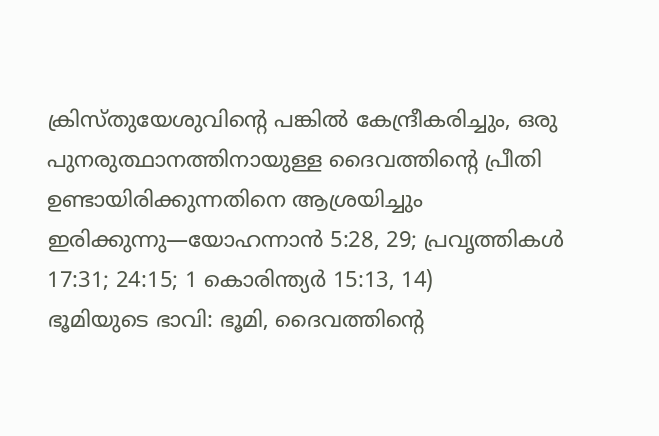ക്രിസ്തുയേശുവിന്റെ പങ്കിൽ കേന്ദ്രീകരിച്ചും, ഒരു പുനരുത്ഥാനത്തിനായുള്ള ദൈവത്തിന്റെ പ്രീതി ഉണ്ടായിരിക്കുന്നതിനെ ആശ്രയിച്ചും ഇരിക്കുന്നു—യോഹന്നാൻ 5:28, 29; പ്രവൃത്തികൾ 17:31; 24:15; 1 കൊരിന്ത്യർ 15:13, 14)
ഭൂമിയുടെ ഭാവി: ഭൂമി, ദൈവത്തിന്റെ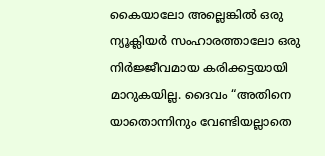കൈയാലോ അല്ലെങ്കിൽ ഒരു ന്യൂക്ലിയർ സംഹാരത്താലോ ഒരു നിർജ്ജീവമായ കരിക്കട്ടയായി മാറുകയില്ല. ദൈവം “അതിനെ യാതൊന്നിനും വേണ്ടിയല്ലാതെ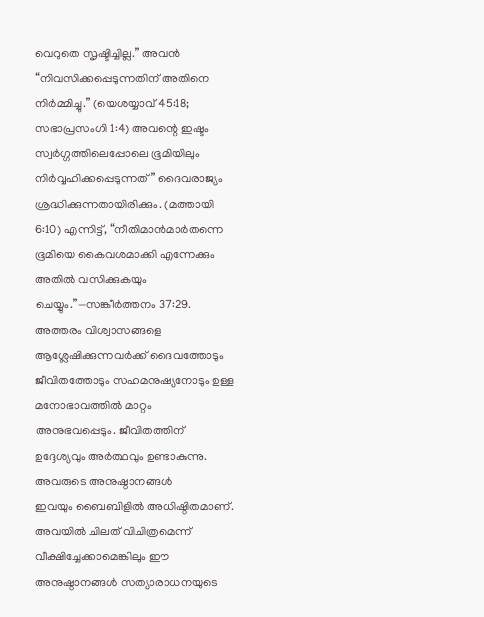വെറുതെ സൃഷ്ടിച്ചില്ല.” അവൻ “നിവസിക്കപ്പെടുന്നതിന് അതിനെ നിർമ്മിച്ചു.” (യെശയ്യാവ് 45:18; സഭാപ്രസംഗി 1:4) അവന്റെ ഇഷ്ടം സ്വർഗ്ഗത്തിലെപ്പോലെ ഭൂമിയിലും നിർവ്വഹിക്കപ്പെടുന്നത്” ദൈവരാജ്യം ശ്രദ്ധിക്കുന്നതായിരിക്കും. (മത്തായി 6:10) എന്നിട്ട്, “നീതിമാൻമാർതന്നെ ഭൂമിയെ കൈവശമാക്കി എന്നേക്കും അതിൽ വസിക്കുകയും ചെയ്യും.”—സങ്കീർത്തനം 37:29.
അത്തരം വിശ്വാസങ്ങളെ ആശ്ലേഷിക്കുന്നവർക്ക് ദൈവത്തോടും ജീവിതത്തോടും സഹമനുഷ്യനോടും ഉള്ള മനോഭാവത്തിൽ മാറ്റം അനുഭവപ്പെടും. ജീവിതത്തിന് ഉദ്ദേശ്യവും അർത്ഥവും ഉണ്ടാകുന്നു.
അവരുടെ അനുഷ്ഠാനങ്ങൾ
ഇവയും ബൈബിളിൽ അധിഷ്ഠിതമാണ്. അവയിൽ ചിലത് വിചിത്രമെന്ന് വീക്ഷിച്ചേക്കാമെങ്കിലും ഈ അനുഷ്ഠാനങ്ങൾ സത്യാരാധനയുടെ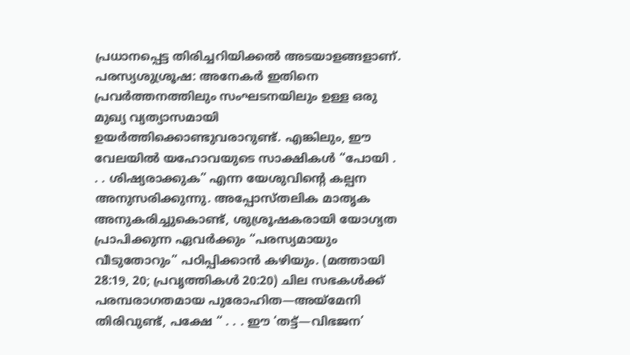പ്രധാനപ്പെട്ട തിരിച്ചറിയിക്കൽ അടയാളങ്ങളാണ്.
പരസ്യശുശ്രൂഷ: അനേകർ ഇതിനെ പ്രവർത്തനത്തിലും സംഘടനയിലും ഉള്ള ഒരു മുഖ്യ വ്യത്യാസമായി ഉയർത്തിക്കൊണ്ടുവരാറുണ്ട്. എങ്കിലും, ഈ വേലയിൽ യഹോവയുടെ സാക്ഷികൾ “പോയി . . . ശിഷ്യരാക്കുക” എന്ന യേശുവിന്റെ കല്പന അനുസരിക്കുന്നു. അപ്പോസ്തലിക മാതൃക അനുകരിച്ചുകൊണ്ട്, ശുശ്രൂഷകരായി യോഗ്യത പ്രാപിക്കുന്ന ഏവർക്കും “പരസ്യമായും വീടുതോറും” പഠിപ്പിക്കാൻ കഴിയും. (മത്തായി 28:19, 20; പ്രവൃത്തികൾ 20:20) ചില സഭകൾക്ക് പരമ്പരാഗതമായ പുരോഹിത—അയ്മേനി തിരിവുണ്ട്, പക്ഷേ “ . . . ഈ ‘തട്ട്—വിഭജന’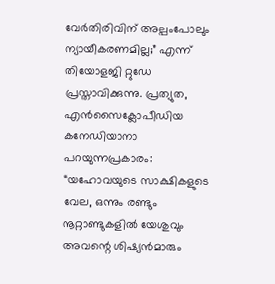വേർതിരിവിന് അല്പംപോലും ന്യായീകരണമില്ല;” എന്ന് തിയോളജി റ്റുഡേ പ്രസ്താവിക്കുന്നു. പ്രത്യുത, എൻസൈക്ലോപീഡിയ കനേഡിയാനാ പറയുന്നപ്രകാരം: “യഹോവയുടെ സാക്ഷികളുടെ വേല, ഒന്നും രണ്ടും നൂറ്റാണ്ടുകളിൽ യേശുവും അവന്റെ ശിഷ്യൻമാരും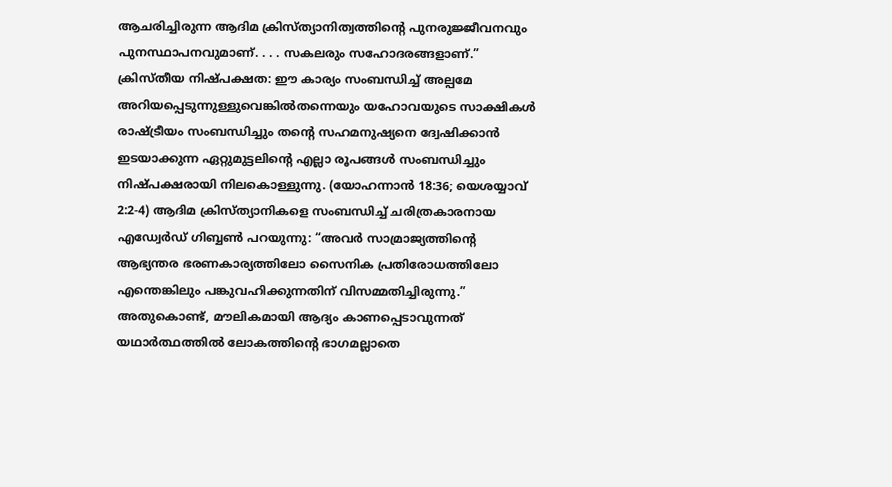ആചരിച്ചിരുന്ന ആദിമ ക്രിസ്ത്യാനിത്വത്തിന്റെ പുനരുജ്ജീവനവും പുനസ്ഥാപനവുമാണ്. . . . സകലരും സഹോദരങ്ങളാണ്.”
ക്രിസ്തീയ നിഷ്പക്ഷത: ഈ കാര്യം സംബന്ധിച്ച് അല്പമേ അറിയപ്പെടുന്നുള്ളുവെങ്കിൽതന്നെയും യഹോവയുടെ സാക്ഷികൾ രാഷ്ട്രീയം സംബന്ധിച്ചും തന്റെ സഹമനുഷ്യനെ ദ്വേഷിക്കാൻ ഇടയാക്കുന്ന ഏറ്റുമുട്ടലിന്റെ എല്ലാ രൂപങ്ങൾ സംബന്ധിച്ചും നിഷ്പക്ഷരായി നിലകൊള്ളുന്നു. (യോഹന്നാൻ 18:36; യെശയ്യാവ് 2:2-4) ആദിമ ക്രിസ്ത്യാനികളെ സംബന്ധിച്ച് ചരിത്രകാരനായ എഡ്വേർഡ് ഗിബ്ബൺ പറയുന്നു: “അവർ സാമ്രാജ്യത്തിന്റെ ആഭ്യന്തര ഭരണകാര്യത്തിലോ സൈനിക പ്രതിരോധത്തിലോ എന്തെങ്കിലും പങ്കുവഹിക്കുന്നതിന് വിസമ്മതിച്ചിരുന്നു.” അതുകൊണ്ട്, മൗലികമായി ആദ്യം കാണപ്പെടാവുന്നത് യഥാർത്ഥത്തിൽ ലോകത്തിന്റെ ഭാഗമല്ലാതെ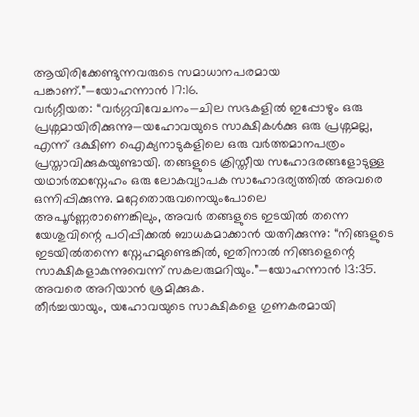ആയിരിക്കേണ്ടുന്നവരുടെ സമാധാനപരമായ പങ്കാണ്.”—യോഹന്നാൻ 17:16.
വർഗ്ഗീയത: “വർഗ്ഗവിവേചനം—ചില സഭകളിൽ ഇപ്പോഴും ഒരു പ്രശ്നമായിരിക്കുന്നു—യഹോവയുടെ സാക്ഷികൾക്കു ഒരു പ്രശ്നമല്ല, എന്ന് ദക്ഷിണ ഐക്യനാടുകളിലെ ഒരു വർത്തമാനപത്രം പ്രസ്താവിക്കുകയുണ്ടായി. തങ്ങളുടെ ക്രിസ്തീയ സഹോദരങ്ങളോടുള്ള യഥാർത്ഥസ്നേഹം ഒരു ലോകവ്യാപക സാഹോദര്യത്തിൽ അവരെ ഒന്നിപ്പിക്കുന്നു. മറ്റേതൊരുവനെയുംപോലെ അപൂർണ്ണരാണെങ്കിലും, അവർ തങ്ങളുടെ ഇടയിൽ തന്നെ യേശുവിന്റെ പഠിപ്പിക്കൽ ബാധകമാക്കാൻ യത്നിക്കുന്നു: “നിങ്ങളുടെ ഇടയിൽതന്നെ സ്നേഹമുണ്ടെങ്കിൽ, ഇതിനാൽ നിങ്ങളെന്റെ സാക്ഷികളാകുന്നുവെന്ന് സകലരുമറിയും.”—യോഹന്നാൻ 13:35.
അവരെ അറിയാൻ ശ്രമിക്കുക.
തീർച്ചയായും, യഹോവയുടെ സാക്ഷികളെ ഗുണകരമായി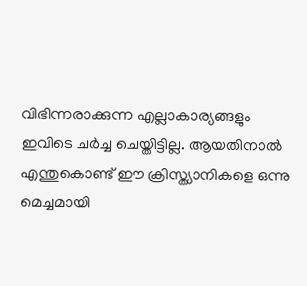വിഭിന്നരാക്കുന്ന എല്ലാകാര്യങ്ങളും ഇവിടെ ചർച്ച ചെയ്തിട്ടില്ല. ആയതിനാൽ എന്തുകൊണ്ട് ഈ ക്രിസ്ത്യാനികളെ ഒന്നു മെച്ചമായി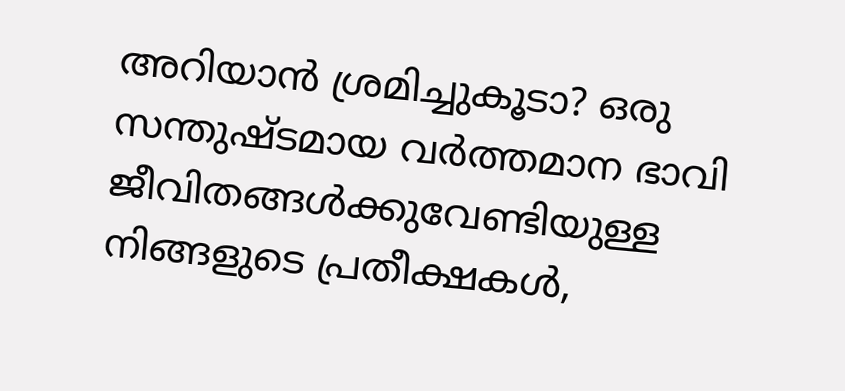അറിയാൻ ശ്രമിച്ചുകൂടാ? ഒരു സന്തുഷ്ടമായ വർത്തമാന ഭാവി ജീവിതങ്ങൾക്കുവേണ്ടിയുള്ള നിങ്ങളുടെ പ്രതീക്ഷകൾ,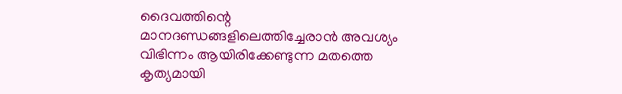ദൈവത്തിന്റെ മാനദണ്ഡങ്ങളിലെത്തിച്ചേരാൻ അവശ്യം വിഭിന്നം ആയിരിക്കേണ്ടുന്ന മതത്തെ കൃത്യമായി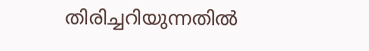തിരിച്ചറിയുന്നതിൽ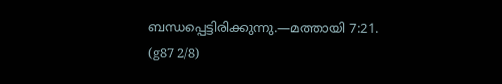ബന്ധപ്പെട്ടിരിക്കുന്നു.—മത്തായി 7:21. (g87 2/8)